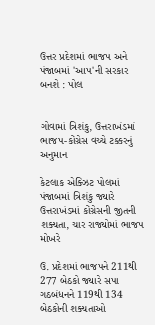ઉત્તર પ્રદેશમાં ભાજપ અને પંજાબમાં 'આપ'ની સરકાર બનશે : પોલ


ગોવામાં ત્રિશંકુ, ઉત્તરાખંડમાં ભાજપ-કોંગ્રેસ વચ્ચે ટક્કરનું અનુમાન

કેટલાક એક્ઝિટ પોલમાં પંજાબમાં ત્રિશંકુ જ્યારે ઉત્તરાખંડમાં કોંગ્રેસની જીતની શક્યતા, ચાર રાજ્યોમાં ભાજપ મોખરે

ઉ. પ્રદેશમાં ભાજપને 211થી 277 બેઠકો જ્યારે સપા ગઠબંધનને 119થી 134 બેઠકોની શક્યતાઓ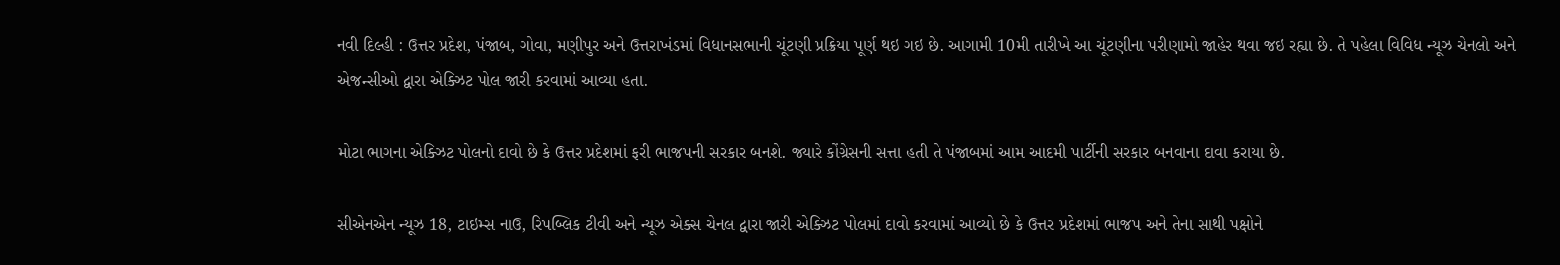નવી દિલ્હી : ઉત્તર પ્રદેશ, પંજાબ, ગોવા, મણીપુર અને ઉત્તરાખંડમાં વિધાનસભાની ચૂંટણી પ્રક્રિયા પૂર્ણ થઇ ગઇ છે. આગામી 10મી તારીખે આ ચૂંટણીના પરીણામો જાહેર થવા જઇ રહ્યા છે. તે પહેલા વિવિધ ન્યૂઝ ચેનલો અને એજન્સીઓ દ્વારા એક્ઝિટ પોલ જારી કરવામાં આવ્યા હતા.

મોટા ભાગના એક્ઝિટ પોલનો દાવો છે કે ઉત્તર પ્રદેશમાં ફરી ભાજપની સરકાર બનશે. જ્યારે કોંગ્રેસની સત્તા હતી તે પંજાબમાં આમ આદમી પાર્ટીની સરકાર બનવાના દાવા કરાયા છે.

સીએનએન ન્યૂઝ 18, ટાઇમ્સ નાઉ, રિપબ્લિક ટીવી અને ન્યૂઝ એક્સ ચેનલ દ્વારા જારી એક્ઝિટ પોલમાં દાવો કરવામાં આવ્યો છે કે ઉત્તર પ્રદેશમાં ભાજપ અને તેના સાથી પક્ષોને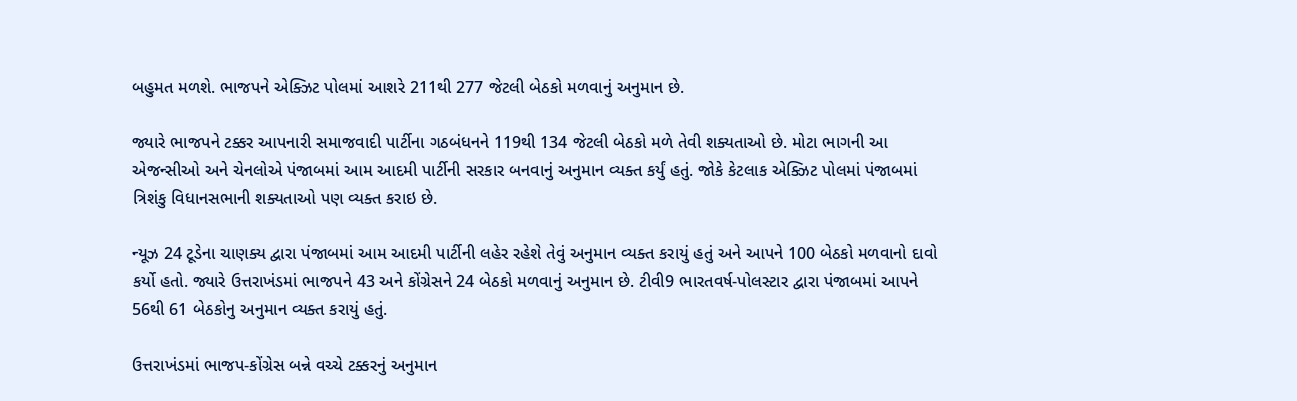બહુમત મળશે. ભાજપને એક્ઝિટ પોલમાં આશરે 211થી 277 જેટલી બેઠકો મળવાનું અનુમાન છે.

જ્યારે ભાજપને ટક્કર આપનારી સમાજવાદી પાર્ટીના ગઠબંધનને 119થી 134 જેટલી બેઠકો મળે તેવી શક્યતાઓ છે. મોટા ભાગની આ એજન્સીઓ અને ચેનલોએ પંજાબમાં આમ આદમી પાર્ટીની સરકાર બનવાનું અનુમાન વ્યક્ત કર્યું હતું. જોકે કેટલાક એક્ઝિટ પોલમાં પંજાબમાં ત્રિશંકુ વિધાનસભાની શક્યતાઓ પણ વ્યક્ત કરાઇ છે.

ન્યૂઝ 24 ટૂડેના ચાણક્ય દ્વારા પંજાબમાં આમ આદમી પાર્ટીની લહેર રહેશે તેવું અનુમાન વ્યક્ત કરાયું હતું અને આપને 100 બેઠકો મળવાનો દાવો કર્યો હતો. જ્યારે ઉત્તરાખંડમાં ભાજપને 43 અને કોંગ્રેસને 24 બેઠકો મળવાનું અનુમાન છે. ટીવી9 ભારતવર્ષ-પોલસ્ટાર દ્વારા પંજાબમાં આપને 56થી 61 બેઠકોનુ અનુમાન વ્યક્ત કરાયું હતું.

ઉત્તરાખંડમાં ભાજપ-કોંગ્રેસ બન્ને વચ્ચે ટક્કરનું અનુમાન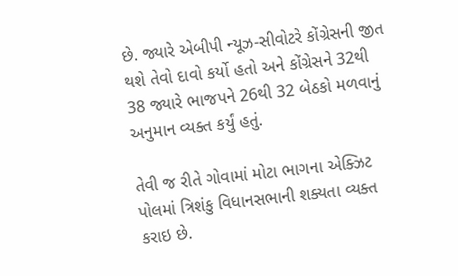છે. જ્યારે એબીપી ન્યૂઝ-સીવોટરે કોંગ્રેસની જીત થશે તેવો દાવો કર્યો હતો અને કોંગ્રેસને 32થી 38 જ્યારે ભાજપને 26થી 32 બેઠકો મળવાનું અનુમાન વ્યક્ત કર્યું હતું.

તેવી જ રીતે ગોવામાં મોટા ભાગના એક્ઝિટ પોલમાં ત્રિશંકુ વિધાનસભાની શક્યતા વ્યક્ત કરાઇ છે.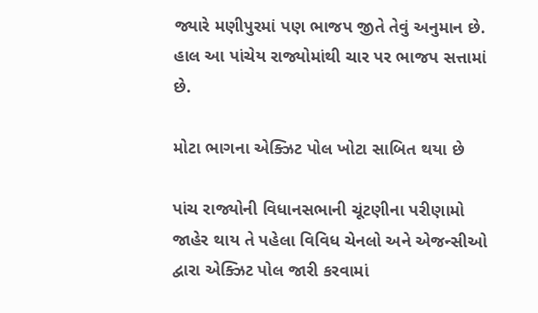જ્યારે મણીપુરમાં પણ ભાજપ જીતે તેવું અનુમાન છે. હાલ આ પાંચેય રાજ્યોમાંથી ચાર પર ભાજપ સત્તામાં છે.

મોટા ભાગના એક્ઝિટ પોલ ખોટા સાબિત થયા છે

પાંચ રાજ્યોની વિધાનસભાની ચૂંટણીના પરીણામો જાહેર થાય તે પહેલા વિવિધ ચેનલો અને એજન્સીઓ દ્વારા એક્ઝિટ પોલ જારી કરવામાં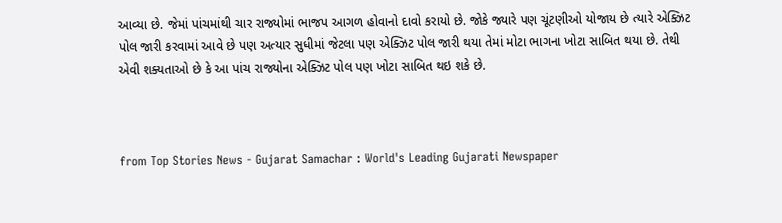આવ્યા છે. જેમાં પાંચમાંથી ચાર રાજ્યોમાં ભાજપ આગળ હોવાનો દાવો કરાયો છે. જોકે જ્યારે પણ ચૂંટણીઓ યોજાય છે ત્યારે એક્ઝિટ પોલ જારી કરવામાં આવે છે પણ અત્યાર સુધીમાં જેટલા પણ એક્ઝિટ પોલ જારી થયા તેમાં મોટા ભાગના ખોટા સાબિત થયા છે. તેથી એવી શક્યતાઓ છે કે આ પાંચ રાજ્યોના એક્ઝિટ પોલ પણ ખોટા સાબિત થઇ શકે છે.



from Top Stories News - Gujarat Samachar : World's Leading Gujarati Newspaper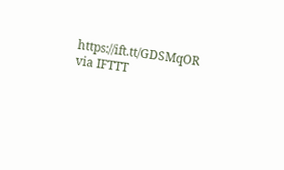https://ift.tt/GDSMqOR
via IFTTT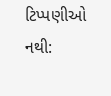ટિપ્પણીઓ નથી: